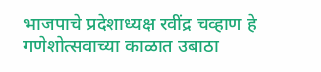भाजपाचे प्रदेशाध्यक्ष रवींद्र चव्हाण हे गणेशोत्सवाच्या काळात उबाठा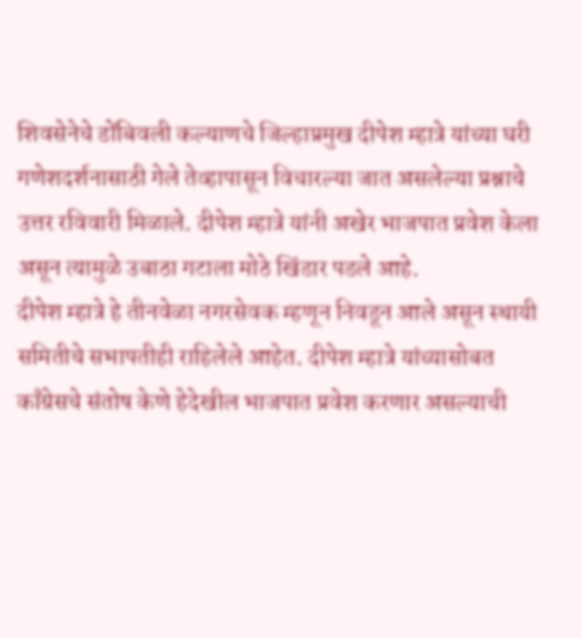शिवसेनेचे डोंबिवली कल्याणचे जिल्हाप्रमुख दीपेश म्हात्रे यांच्या घरी गणेशदर्शनासाठी गेले तेव्हापासून विचारल्या जात असलेल्या प्रश्नाचे उत्तर रविवारी मिळाले. दीपेश म्हात्रे यांनी अखेर भाजपात प्रवेश केला असून त्यामुळे उबाठा गटाला मोठे खिंडार पडले आहे.
दीपेश म्हात्रे हे तीनवेळा नगरसेवक म्हणून निवडून आले असून स्थायी समितीचे सभापतीही राहिलेले आहेत. दीपेश म्हात्रे यांच्यासोबत काँग्रेसचे संतोष केणे हेदेखील भाजपात प्रवेश करणार असल्याची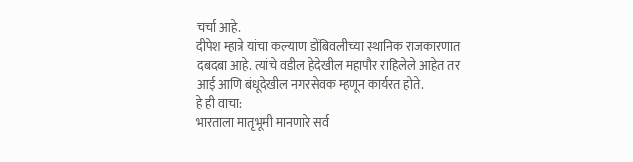चर्चा आहे.
दीपेश म्हात्रे यांचा कल्याण डोंबिवलीच्या स्थानिक राजकारणात दबदबा आहे. त्यांचे वडील हेदेखील महापौर राहिलेले आहेत तर आई आणि बंधूदेखील नगरसेवक म्हणून कार्यरत होते.
हे ही वाचा:
भारताला मातृभूमी मानणारे सर्व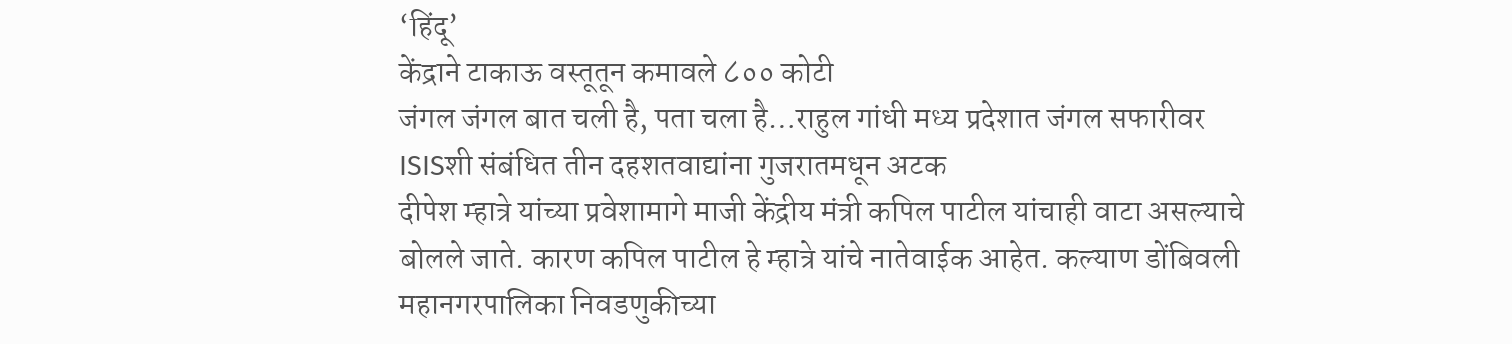‘हिंदू’
केंद्राने टाकाऊ वस्तूतून कमावले ८०० कोटी
जंगल जंगल बात चली है, पता चला है…राहुल गांधी मध्य प्रदेशात जंगल सफारीवर
ISISशी संबंधित तीन दहशतवाद्यांना गुजरातमधून अटक
दीपेश म्हात्रे यांच्या प्रवेशामागे माजी केंद्रीय मंत्री कपिल पाटील यांचाही वाटा असल्याचे बोलले जाते. कारण कपिल पाटील हे म्हात्रे यांचे नातेवाईक आहेत. कल्याण डोंबिवली महानगरपालिका निवडणुकीच्या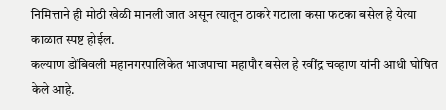निमित्ताने ही मोठी खेळी मानली जात असून त्यातून ठाकरे गटाला कसा फटका बसेल हे येत्या काळात स्पष्ट होईल.
कल्याण डोंबिवली महानगरपालिकेत भाजपाचा महापौर बसेल हे रवींद्र चव्हाण यांनी आधी घोषित केले आहे.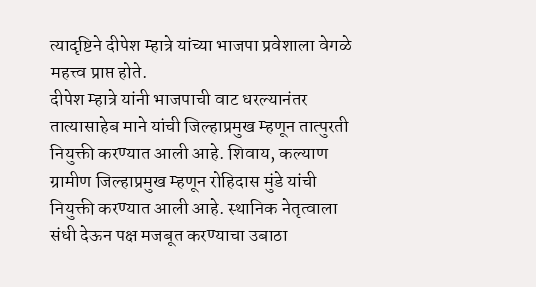त्यादृष्टिने दीपेश म्हात्रे यांच्या भाजपा प्रवेशाला वेगळे महत्त्व प्राप्त होते.
दीपेश म्हात्रे यांनी भाजपाची वाट धरल्यानंतर तात्यासाहेब माने यांची जिल्हाप्रमुख म्हणून तात्पुरती नियुक्ती करण्यात आली आहे. शिवाय, कल्याण ग्रामीण जिल्हाप्रमुख म्हणून रोहिदास मुंडे यांची नियुक्ती करण्यात आली आहे. स्थानिक नेतृत्वाला संधी देऊन पक्ष मजबूत करण्याचा उबाठा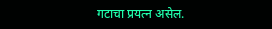गटाचा प्रयत्न असेल.